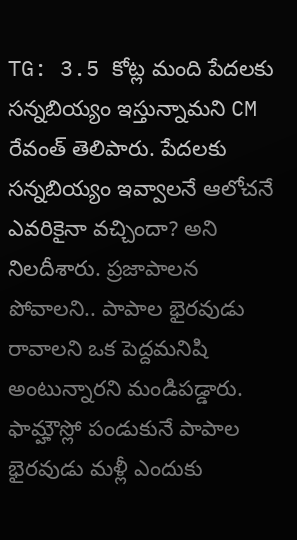TG: 3.5 కోట్ల మంది పేదలకు సన్నబియ్యం ఇస్తున్నామని CM రేవంత్ తెలిపారు. పేదలకు సన్నబియ్యం ఇవ్వాలనే ఆలోచనే ఎవరికైనా వచ్చిందా? అని నిలదీశారు. ప్రజాపాలన పోవాలని.. పాపాల భైరవుడు రావాలని ఒక పెద్దమనిషి అంటున్నారని మండిపడ్డారు. ఫామ్హౌస్లో పండుకునే పాపాల భైరవుడు మళ్లీ ఎందుకు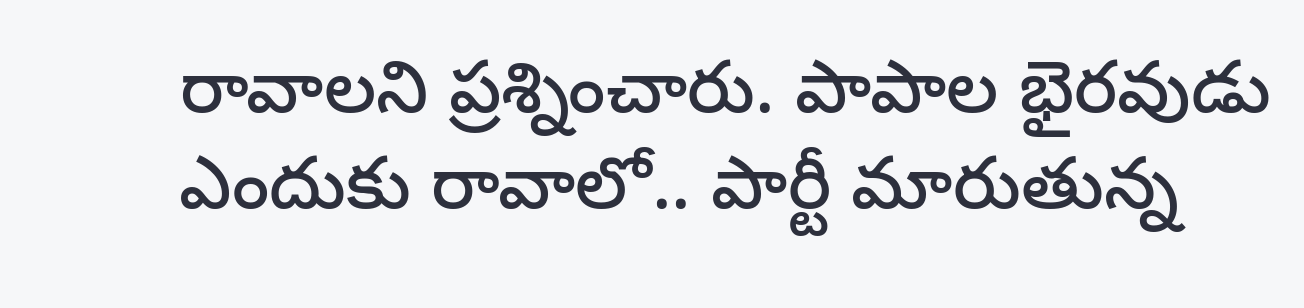రావాలని ప్రశ్నించారు. పాపాల భైరవుడు ఎందుకు రావాలో.. పార్టీ మారుతున్న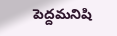పెద్దమనిషి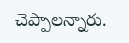చెప్పాలన్నారు.